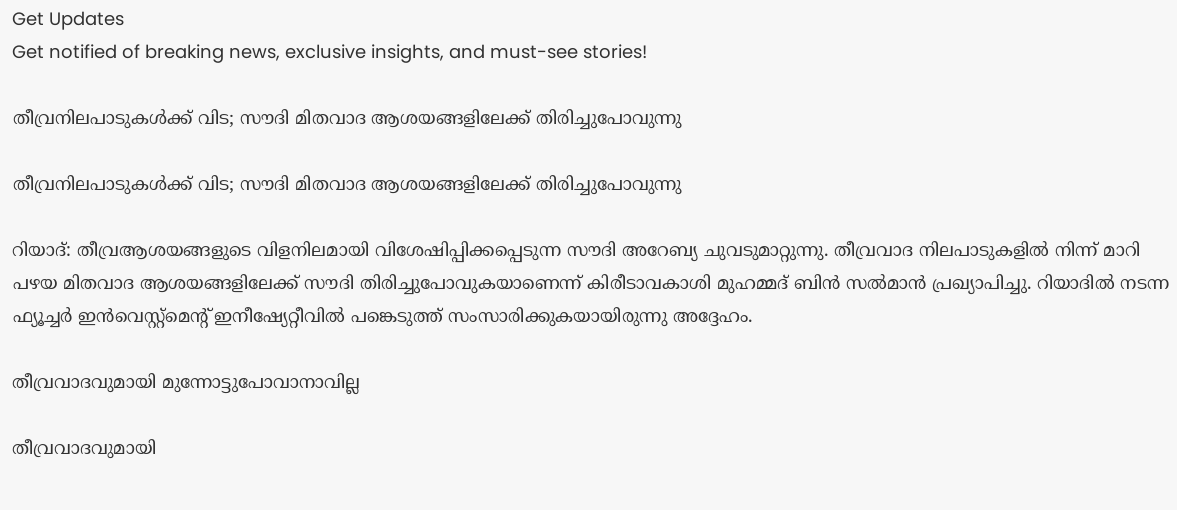Get Updates
Get notified of breaking news, exclusive insights, and must-see stories!

തീവ്രനിലപാടുകള്‍ക്ക് വിട; സൗദി മിതവാദ ആശയങ്ങളിലേക്ക് തിരിച്ചുപോവുന്നു

തീവ്രനിലപാടുകള്‍ക്ക് വിട; സൗദി മിതവാദ ആശയങ്ങളിലേക്ക് തിരിച്ചുപോവുന്നു

റിയാദ്: തീവ്രആശയങ്ങളുടെ വിളനിലമായി വിശേഷിപ്പിക്കപ്പെടുന്ന സൗദി അറേബ്യ ചുവടുമാറ്റുന്നു. തീവ്രവാദ നിലപാടുകളില്‍ നിന്ന് മാറി പഴയ മിതവാദ ആശയങ്ങളിലേക്ക് സൗദി തിരിച്ചുപോവുകയാണെന്ന് കിരീടാവകാശി മുഹമ്മദ് ബിന്‍ സല്‍മാന്‍ പ്രഖ്യാപിച്ചു. റിയാദില്‍ നടന്ന ഫ്യൂച്ചര്‍ ഇന്‍വെസ്റ്റ്‌മെന്റ് ഇനീഷ്യേറ്റീവില്‍ പങ്കെടുത്ത് സംസാരിക്കുകയായിരുന്നു അദ്ദേഹം.

തീവ്രവാദവുമായി മുന്നോട്ടുപോവാനാവില്ല

തീവ്രവാദവുമായി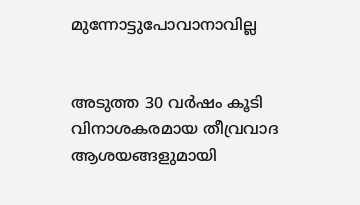മുന്നോട്ടുപോവാനാവില്ല


അടുത്ത 30 വര്‍ഷം കൂടി വിനാശകരമായ തീവ്രവാദ ആശയങ്ങളുമായി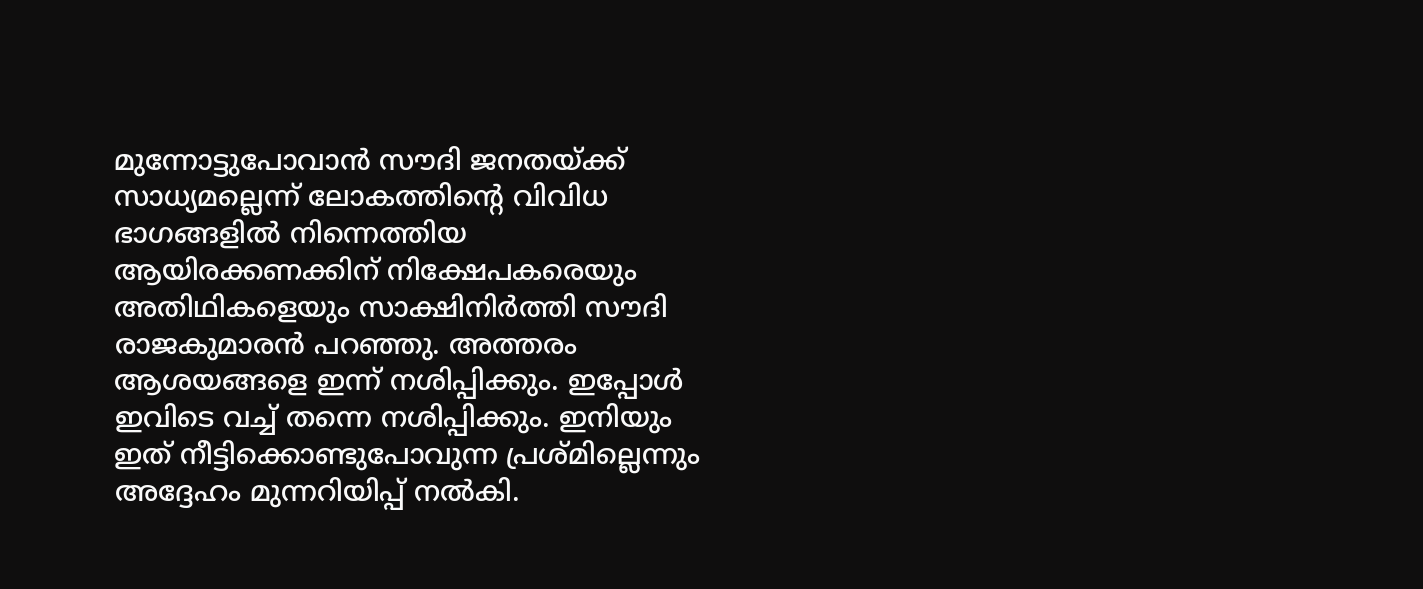മുന്നോട്ടുപോവാന്‍ സൗദി ജനതയ്ക്ക് സാധ്യമല്ലെന്ന് ലോകത്തിന്റെ വിവിധ ഭാഗങ്ങളില്‍ നിന്നെത്തിയ ആയിരക്കണക്കിന് നിക്ഷേപകരെയും അതിഥികളെയും സാക്ഷിനിര്‍ത്തി സൗദി രാജകുമാരന്‍ പറഞ്ഞു. അത്തരം ആശയങ്ങളെ ഇന്ന് നശിപ്പിക്കും. ഇപ്പോള്‍ ഇവിടെ വച്ച് തന്നെ നശിപ്പിക്കും. ഇനിയും ഇത് നീട്ടിക്കൊണ്ടുപോവുന്ന പ്രശ്മില്ലെന്നും അദ്ദേഹം മുന്നറിയിപ്പ് നല്‍കി.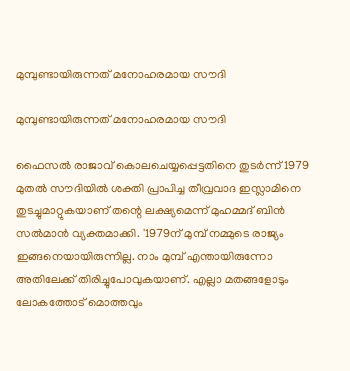മുമ്പുണ്ടായിരുന്നത് മനോഹരമായ സൗദി

മുമ്പുണ്ടായിരുന്നത് മനോഹരമായ സൗദി

ഫൈസല്‍ രാജാവ് കൊലചെയ്യപ്പെട്ടതിനെ തുടര്‍ന്ന് 1979 മുതല്‍ സൗദിയില്‍ ശക്തി പ്രാപിച്ച തീവ്രവാദ ഇസ്ലാമിനെ തുടച്ചുമാറ്റുകയാണ് തന്റെ ലക്ഷ്യമെന്ന് മുഹമ്മദ് ബിന്‍ സല്‍മാന്‍ വ്യക്തമാക്കി. '1979ന് മുമ്പ് നമ്മുടെ രാജ്യം ഇങ്ങനെയായിരുന്നില്ല. നാം മുമ്പ് എന്തായിരുന്നോ അതിലേക്ക് തിരിച്ചുപോവുകയാണ്. എല്ലാ മതങ്ങളോടും ലോകത്തോട് മൊത്തവും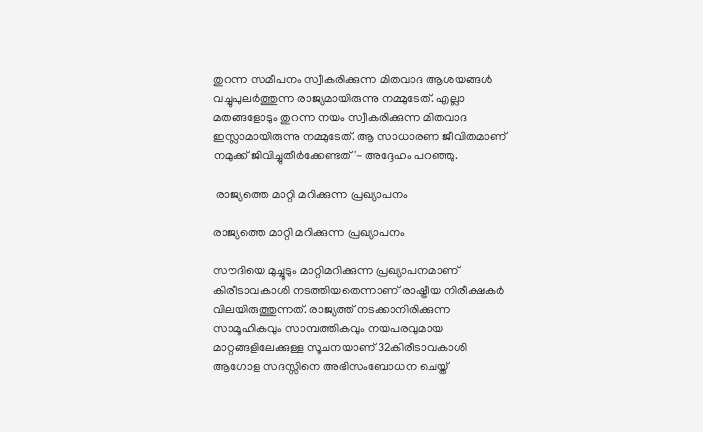തുറന്ന സമീപനം സ്വീകരിക്കുന്ന മിതവാദ ആശയങ്ങള്‍ വച്ചുപുലര്‍ത്തുന്ന രാജ്യമായിരുന്നു നമ്മുടേത്. എല്ലാ മതങ്ങളോടും തുറന്ന നയം സ്വീകരിക്കുന്ന മിതവാദ ഇസ്ലാമായിരുന്നു നമ്മുടേത്. ആ സാധാരണ ജീവിതമാണ് നമുക്ക് ജിവിച്ചുതീര്‍ക്കേണ്ടത്'- അദ്ദേഹം പറഞ്ഞു.

 രാജ്യത്തെ മാറ്റി മറിക്കുന്ന പ്രഖ്യാപനം

രാജ്യത്തെ മാറ്റി മറിക്കുന്ന പ്രഖ്യാപനം

സൗദിയെ മുച്ചൂടും മാറ്റിമറിക്കുന്ന പ്രഖ്യാപനമാണ് കിരീടാവകാശി നടത്തിയതെന്നാണ് രാഷ്ട്രീയ നിരീക്ഷകര്‍ വിലയിരുത്തുന്നത്. രാജ്യത്ത് നടക്കാനിരിക്കുന്ന സാമൂഹികവും സാമ്പത്തികവും നയപരവുമായ മാറ്റങ്ങളിലേക്കുള്ള സൂചനയാണ് 32കിരീടാവകാശി ആഗോള സദസ്സിനെ അഭിസംബോധന ചെയ്ത്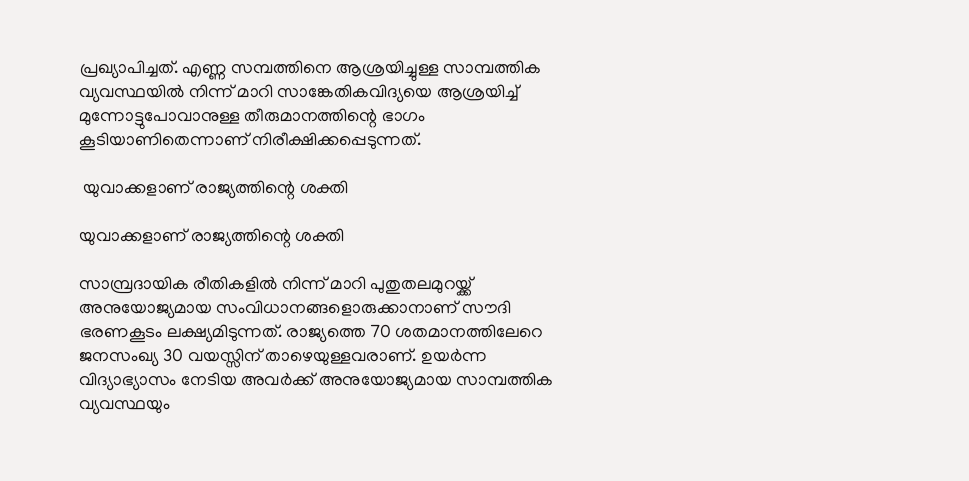പ്രഖ്യാപിച്ചത്. എണ്ണ സമ്പത്തിനെ ആശ്രയിച്ചുള്ള സാമ്പത്തിക വ്യവസ്ഥയില്‍ നിന്ന് മാറി സാങ്കേതികവിദ്യയെ ആശ്രയിച്ച് മുന്നോട്ടുപോവാനുള്ള തീരുമാനത്തിന്റെ ഭാഗം കൂടിയാണിതെന്നാണ് നിരീക്ഷിക്കപ്പെടുന്നത്.

 യുവാക്കളാണ് രാജ്യത്തിന്റെ ശക്തി

യുവാക്കളാണ് രാജ്യത്തിന്റെ ശക്തി

സാമ്പ്രദായിക രീതികളില്‍ നിന്ന് മാറി പുതുതലമുറയ്ക്ക് അനുയോജ്യമായ സംവിധാനങ്ങളൊരുക്കാനാണ് സൗദി ഭരണകൂടം ലക്ഷ്യമിടുന്നത്. രാജ്യത്തെ 70 ശതമാനത്തിലേറെ ജനസംഖ്യ 30 വയസ്സിന് താഴെയുള്ളവരാണ്. ഉയര്‍ന്ന വിദ്യാഭ്യാസം നേടിയ അവര്‍ക്ക് അനുയോജ്യമായ സാമ്പത്തിക വ്യവസ്ഥയും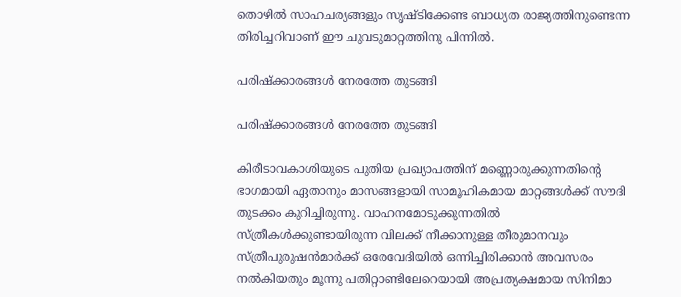തൊഴില്‍ സാഹചര്യങ്ങളും സൃഷ്ടിക്കേണ്ട ബാധ്യത രാജ്യത്തിനുണ്ടെന്ന തിരിച്ചറിവാണ് ഈ ചുവടുമാറ്റത്തിനു പിന്നില്‍.

പരിഷ്‌ക്കാരങ്ങള്‍ നേരത്തേ തുടങ്ങി

പരിഷ്‌ക്കാരങ്ങള്‍ നേരത്തേ തുടങ്ങി

കിരീടാവകാശിയുടെ പുതിയ പ്രഖ്യാപത്തിന് മണ്ണൊരുക്കുന്നതിന്റെ ഭാഗമായി ഏതാനും മാസങ്ങളായി സാമൂഹികമായ മാറ്റങ്ങള്‍ക്ക് സൗദി തുടക്കം കുറിച്ചിരുന്നു. വാഹനമോടുക്കുന്നതില്‍ സ്ത്രീകള്‍ക്കുണ്ടായിരുന്ന വിലക്ക് നീക്കാനുള്ള തീരുമാനവും സ്ത്രീപുരുഷന്‍മാര്‍ക്ക് ഒരേവേദിയില്‍ ഒന്നിച്ചിരിക്കാന്‍ അവസരം നല്‍കിയതും മൂന്നു പതിറ്റാണ്ടിലേറെയായി അപ്രത്യക്ഷമായ സിനിമാ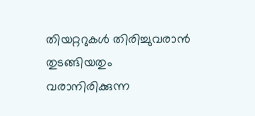തിയറ്ററുകള്‍ തിരിച്ചുവരാന്‍ തുടങ്ങിയതും വരാനിരിക്കുന്ന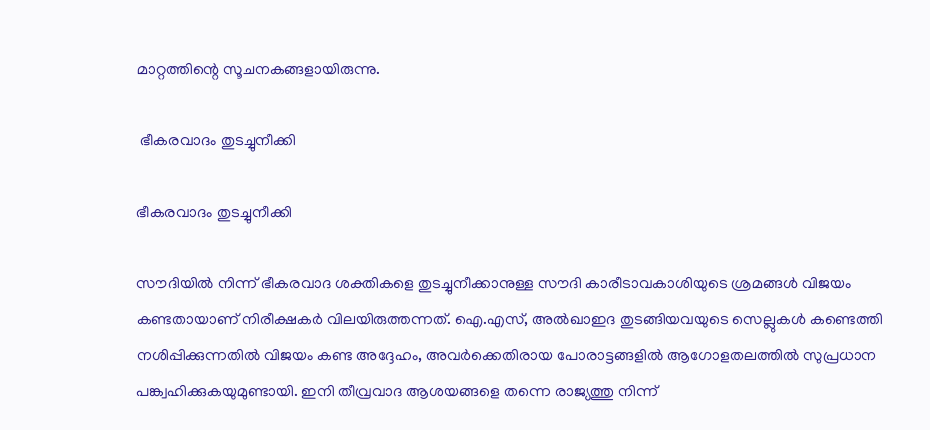മാറ്റത്തിന്റെ സൂചനകങ്ങളായിരുന്നു.

 ഭീകരവാദം തുടച്ചുനീക്കി

ഭീകരവാദം തുടച്ചുനീക്കി

സൗദിയില്‍ നിന്ന് ഭീകരവാദ ശക്തികളെ തുടച്ചുനീക്കാനുള്ള സൗദി കാരീടാവകാശിയുടെ ശ്രമങ്ങള്‍ വിജയം കണ്ടതായാണ് നിരീക്ഷകര്‍ വിലയിരുത്തന്നത്. ഐ.എസ്, അല്‍ഖാഇദ തുടങ്ങിയവയുടെ സെല്ലുകള്‍ കണ്ടെത്തി നശിപ്പിക്കുന്നതില്‍ വിജയം കണ്ട അദ്ദേഹം, അവര്‍ക്കെതിരായ പോരാട്ടങ്ങളില്‍ ആഗോളതലത്തില്‍ സുപ്രധാന പങ്ക്വഹിക്കുകയുമുണ്ടായി. ഇനി തീവ്രവാദ ആശയങ്ങളെ തന്നെ രാജ്യത്തു നിന്ന്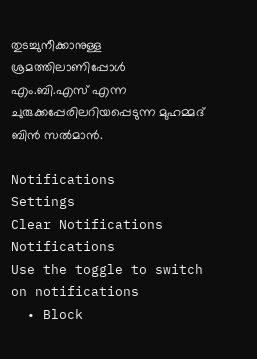തുടച്ചുനീക്കാനുള്ള ശ്രമത്തിലാണിപ്പോള്‍ എം.ബി.എസ് എന്ന ചുരുക്കപ്പേരിലറിയപ്പെടുന്ന മുഹമ്മദ് ബിന്‍ സല്‍മാന്‍.

Notifications
Settings
Clear Notifications
Notifications
Use the toggle to switch on notifications
  • Block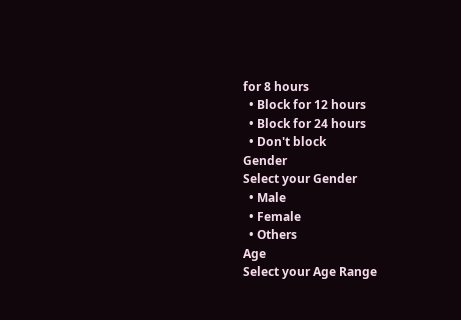for 8 hours
  • Block for 12 hours
  • Block for 24 hours
  • Don't block
Gender
Select your Gender
  • Male
  • Female
  • Others
Age
Select your Age Range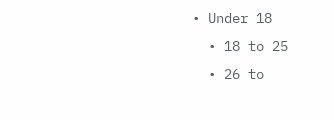• Under 18
  • 18 to 25
  • 26 to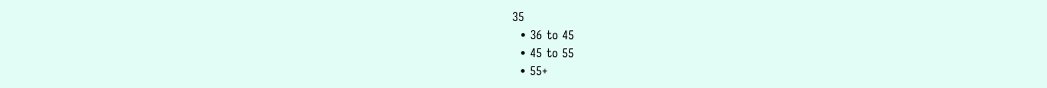35
  • 36 to 45
  • 45 to 55
  • 55+